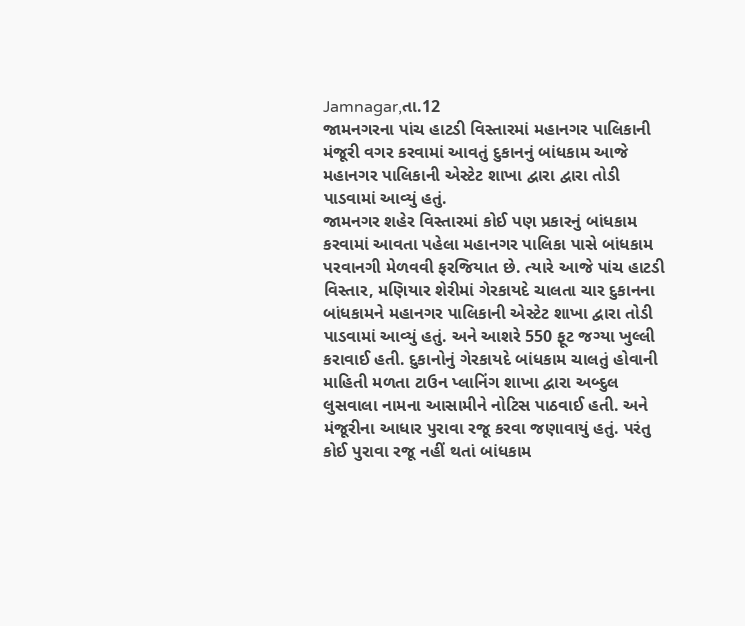Jamnagar,તા.12
જામનગરના પાંચ હાટડી વિસ્તારમાં મહાનગર પાલિકાની મંજૂરી વગર કરવામાં આવતું દુકાનનું બાંધકામ આજે મહાનગર પાલિકાની એસ્ટેટ શાખા દ્વારા દ્વારા તોડી પાડવામાં આવ્યું હતું.
જામનગર શહેર વિસ્તારમાં કોઈ પણ પ્રકારનું બાંધકામ કરવામાં આવતા પહેલા મહાનગર પાલિકા પાસે બાંધકામ પરવાનગી મેળવવી ફરજિયાત છે. ત્યારે આજે પાંચ હાટડી વિસ્તાર, મણિયાર શેરીમાં ગેરકાયદે ચાલતા ચાર દુકાનના બાંધકામને મહાનગર પાલિકાની એસ્ટેટ શાખા દ્વારા તોડી પાડવામાં આવ્યું હતું. અને આશરે 550 ફૂટ જગ્યા ખુલ્લી કરાવાઈ હતી. દુકાનોનું ગેરકાયદે બાંધકામ ચાલતું હોવાની માહિતી મળતા ટાઉન પ્લાનિંગ શાખા દ્વારા અબ્દુલ લુસવાલા નામના આસામીને નોટિસ પાઠવાઈ હતી. અને મંજૂરીના આધાર પુરાવા રજૂ કરવા જણાવાયું હતું. પરંતુ કોઈ પુરાવા રજૂ નહીં થતાં બાંધકામ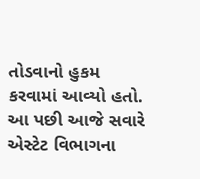તોડવાનો હુકમ કરવામાં આવ્યો હતો. આ પછી આજે સવારે એસ્ટેટ વિભાગના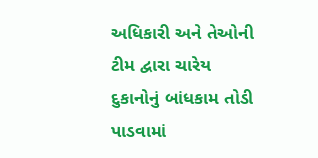અધિકારી અને તેઓની ટીમ દ્વારા ચારેય દુકાનોનું બાંધકામ તોડી પાડવામાં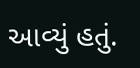આવ્યું હતું.